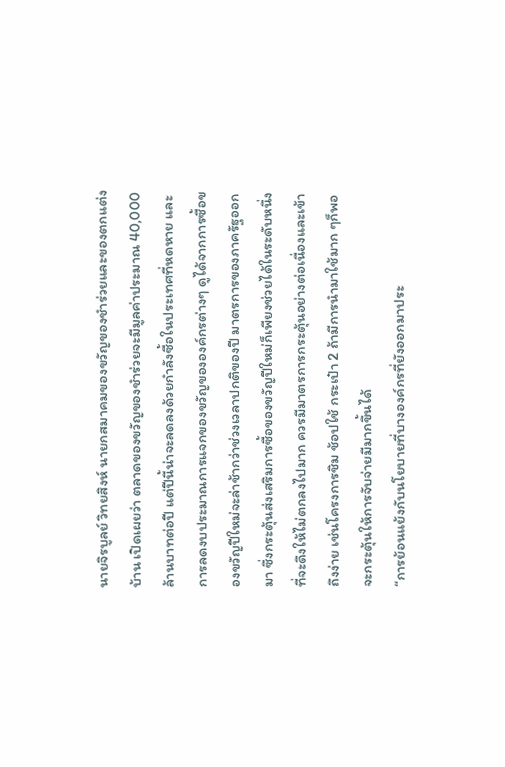นายจิรบูลย์ วิทยสิงห์ นายกสมาคมของขวัญของชำร่วยและของตกแต่งบ้าน เปิดเผยว่า ตลาดของขวัญของชำร่วยจะมีมูลค่าประมาณ 40,000 ล้านบาทต่อปี แต่ปีนี้น่าจะลดลงด้วยกำลังซื้อในประเทศที่หดหาย และการลดงบประมาณการแจกของขวัญขององค์กรต่างๆ ดูได้จากการซื้อของขวัญปีใหม่จะล่าช้ากว่าช่วงเวลาปกติของปี มาตรการของภาครัฐออกมา ซึ่งกระตุ้นส่งเสริมการซื้อของขวัญปีใหม่ก็เพียงช่วยได้ในระดับหนึ่งที่จะดึงให้ไม่ตกลงไปมาก ควรมีมาตรการกระตุ้นอย่างต่อเนื่องและเข้าถึงง่าย เช่นโครงการชิม ช้อปใช้ กระเป๋า 2 ถ้ามีการนำมาใช้มาก ๆก็พอจะกระตุ้นให้การจับจ่ายมีมากขึ้นได้
“การย้อนแย้งกับนโยบายที่บางองค์กรที่ยังออกมาประ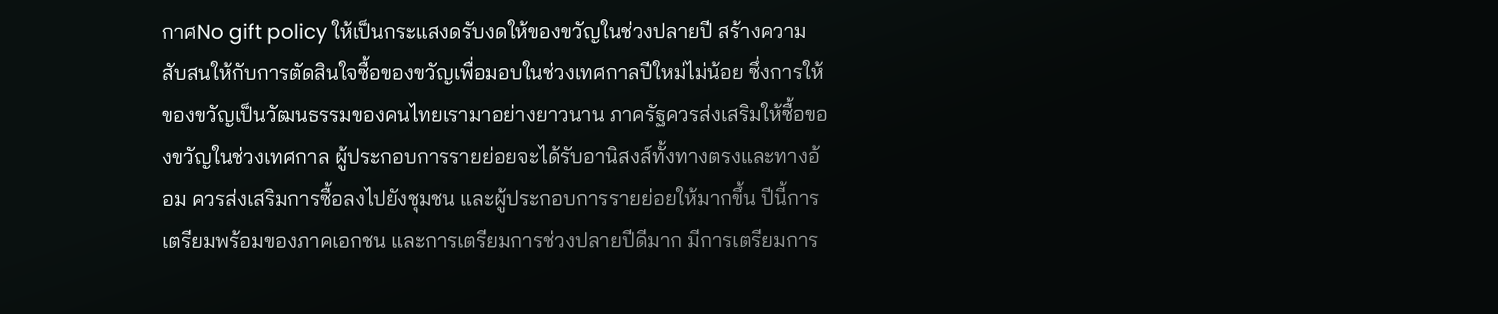กาศNo gift policy ให้เป็นกระแสงดรับงดให้ของขวัญในช่วงปลายปี สร้างความสับสนให้กับการตัดสินใจซื้อของขวัญเพื่อมอบในช่วงเทศกาลปีใหม่ไม่น้อย ซึ่งการให้ของขวัญเป็นวัฒนธรรมของคนไทยเรามาอย่างยาวนาน ภาครัฐควรส่งเสริมให้ซื้อของขวัญในช่วงเทศกาล ผู้ประกอบการรายย่อยจะได้รับอานิสงส์ทั้งทางตรงและทางอ้อม ควรส่งเสริมการซื้อลงไปยังชุมชน และผู้ประกอบการรายย่อยให้มากขึ้น ปีนี้การเตรียมพร้อมของภาคเอกชน และการเตรียมการช่วงปลายปีดีมาก มีการเตรียมการ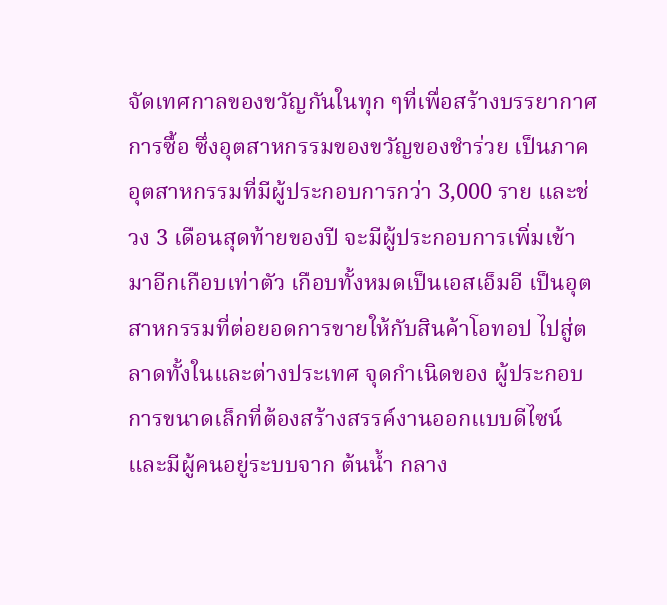จัดเทศกาลของขวัญกันในทุก ๆที่เพื่อสร้างบรรยากาศการซื้อ ซึ่งอุตสาหกรรมของขวัญของชำร่วย เป็นภาคอุตสาหกรรมที่มีผู้ประกอบการกว่า 3,000 ราย และช่วง 3 เดือนสุดท้ายของปี จะมีผู้ประกอบการเพิ่มเข้ามาอีกเกือบเท่าตัว เกือบทั้งหมดเป็นเอสเอ็มอี เป็นอุตสาหกรรมที่ต่อยอดการขายให้กับสินค้าโอทอป ไปสู่ตลาดทั้งในและต่างประเทศ จุดกำเนิดของ ผู้ประกอบการขนาดเล็กที่ต้องสร้างสรรค์งานออกแบบดีไซน์และมีผู้คนอยู่ระบบจาก ต้นน้ำ กลาง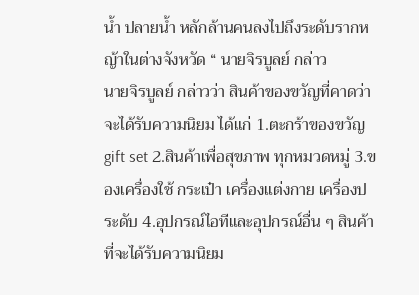น้ำ ปลายน้ำ หลักล้านคนลงไปถึงระดับรากหญ้าในต่างจังหวัด “ นายจิรบูลย์ กล่าว
นายจิรบูลย์ กล่าวว่า สินค้าของขวัญที่คาดว่าจะได้รับความนิยม ได้แก่ 1.ตะกร้าของขวัญ gift set 2.สินค้าเพื่อสุขภาพ ทุกหมวดหมู่ 3.ของเครื่องใช้ กระเป๋า เครื่องแต่งกาย เครื่องประดับ 4.อุปกรณ์ไอทีและอุปกรณ์อื่น ๆ สินค้าที่จะได้รับความนิยม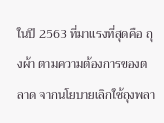ในปี 2563 ที่มาแรงที่สุดคือ ถุงผ้า ตามความต้องการของตลาด จากนโยบายเลิกใช้ถุงพลา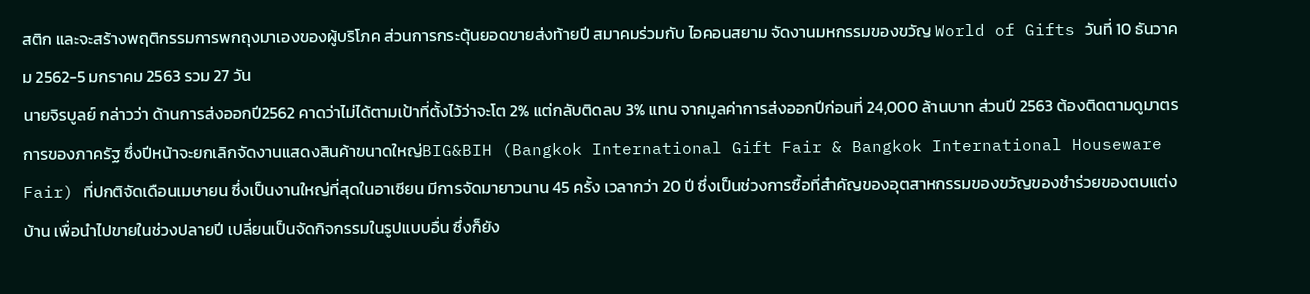สติก และจะสร้างพฤติกรรมการพกถุงมาเองของผู้บริโภค ส่วนการกระตุ้นยอดขายส่งท้ายปี สมาคมร่วมกับ ไอคอนสยาม จัดงานมหกรรมของขวัญ World of Gifts วันที่ 10 ธันวาคม 2562-5 มกราคม 2563 รวม 27 วัน
นายจิรบูลย์ กล่าวว่า ด้านการส่งออกปี2562 คาดว่าไม่ได้ตามเป้าที่ตั้งไว้ว่าจะโต 2% แต่กลับติดลบ 3% แทน จากมูลค่าการส่งออกปีก่อนที่ 24,000 ล้านบาท ส่วนปี 2563 ต้องติดตามดูมาตรการของภาครัฐ ซึ่งปีหน้าจะยกเลิกจัดงานแสดงสินค้าขนาดใหญ่BIG&BIH (Bangkok International Gift Fair & Bangkok International Houseware Fair) ที่ปกติจัดเดือนเมษายน ซึ่งเป็นงานใหญ่ที่สุดในอาเซียน มีการจัดมายาวนาน 45 ครั้ง เวลากว่า 20 ปี ซึ่งเป็นช่วงการซื้อที่สำคัญของอุตสาหกรรมของขวัญของชำร่วยของตบแต่งบ้าน เพื่อนำไปขายในช่วงปลายปี เปลี่ยนเป็นจัดกิจกรรมในรูปแบบอื่น ซึ่งก็ยัง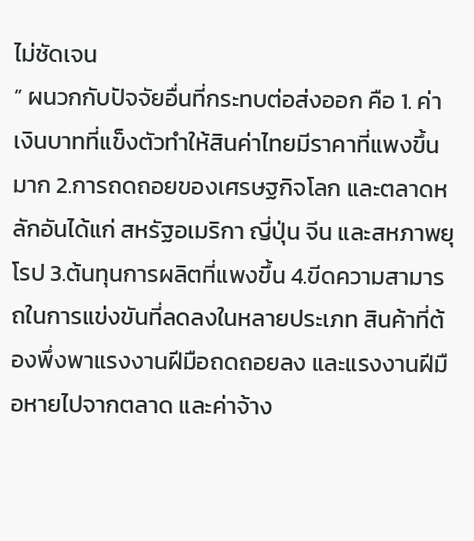ไม่ชัดเจน
” ผนวกกับปัจจัยอื่นที่กระทบต่อส่งออก คือ 1. ค่าเงินบาทที่แข็งตัวทำให้สินค่าไทยมีราคาที่แพงขึ้นมาก 2.การถดถอยของเศรษฐกิจโลก และตลาดหลักอันได้แก่ สหรัฐอเมริกา ญี่ปุ่น จีน และสหภาพยุโรป 3.ต้นทุนการผลิตที่แพงขึ้น 4.ขีดความสามารถในการแข่งขันที่ลดลงในหลายประเภท สินค้าที่ต้องพึ่งพาแรงงานฝีมือถดถอยลง และแรงงานฝีมือหายไปจากตลาด และค่าจ้าง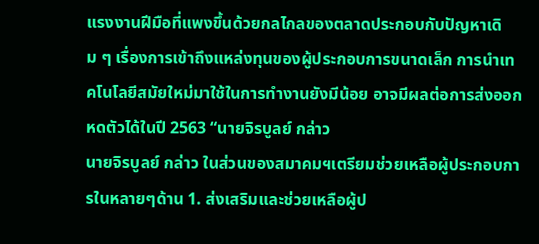แรงงานฝีมือที่แพงขึ้นด้วยกลไกลของตลาดประกอบกับปัญหาเดิม ๆ เรื่องการเข้าถึงแหล่งทุนของผู้ประกอบการขนาดเล็ก การนำเทคโนโลยีสมัยใหม่มาใช้ในการทำงานยังมีน้อย อาจมีผลต่อการส่งออกหดตัวได้ในปี 2563 “นายจิรบูลย์ กล่าว
นายจิรบูลย์ กล่าว ในส่วนของสมาคมฯเตรียมช่วยเหลือผู้ประกอบการในหลายๆด้าน 1. ส่งเสริมและช่วยเหลือผู้ป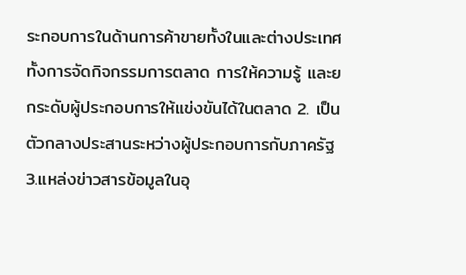ระกอบการในด้านการค้าขายทั้งในและต่างประเทศ ทั้งการจัดกิจกรรมการตลาด การให้ความรู้ และยกระดับผู้ประกอบการให้แข่งขันได้ในตลาด 2. เป็นตัวกลางประสานระหว่างผู้ประกอบการกับภาครัฐ 3.แหล่งข่าวสารข้อมูลในอุ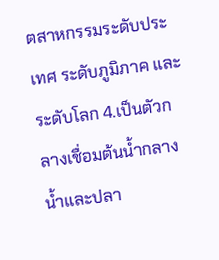ตสาหกรรมระดับประเทศ ระดับภูมิภาค และระดับโลก 4.เป็นตัวกลางเชื่อมต้นน้ำกลางน้ำและปลา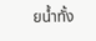ยน้ำทั้ง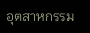อุตสาหกรรม